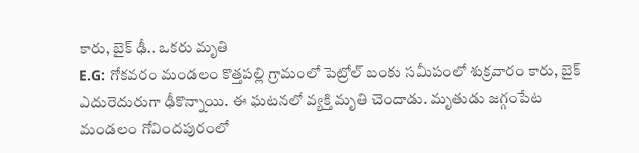కారు, బైక్ ఢీ.. ఒకరు మృతి
E.G: గోకవరం మండలం కొత్తపల్లి గ్రామంలో పెట్రోల్ బంకు సమీపంలో శుక్రవారం కారు, బైక్ ఎదురెదురుగా ఢీకొన్నాయి. ఈ ఘటనలో వ్యక్తి మృతి చెందాడు. మృతుడు జగ్గంపేట మండలం గోవిందపురంలో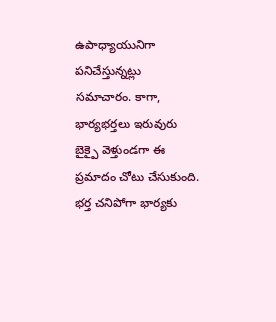ఉపాధ్యాయునిగా పనిచేస్తున్నట్లు సమాచారం. కాగా, భార్యభర్తలు ఇరువురు బైక్పై వెళ్తుండగా ఈ ప్రమాదం చోటు చేసుకుంది. భర్త చనిపోగా భార్యకు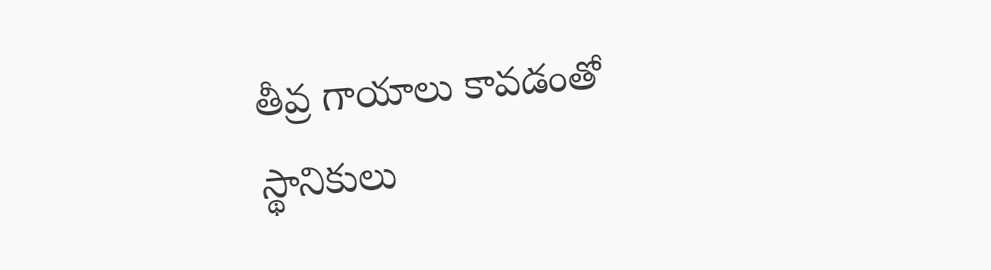తీవ్ర గాయాలు కావడంతో స్థానికులు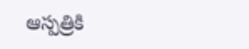ఆస్పత్రికి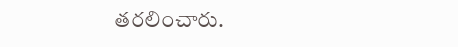తరలించారు.